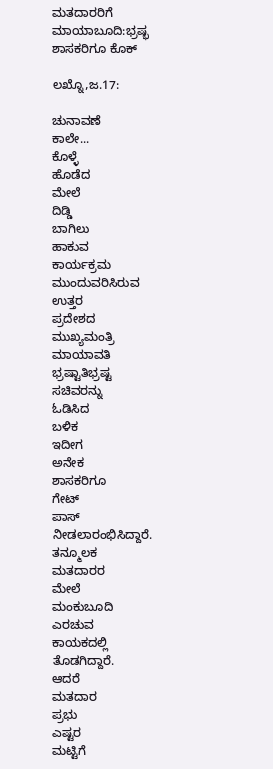ಮತದಾರರಿಗೆ ಮಾಯಾಬೂದಿ:ಭ್ರಷ್ಭ ಶಾಸಕರಿಗೂ ಕೊಕ್

ಲಖ್ನೊ,ಜ.17:

ಚುನಾವಣೆ
ಕಾಲೇ...
ಕೊಳ್ಳೆ
ಹೊಡೆದ
ಮೇಲೆ
ದಿಡ್ಡಿ
ಬಾಗಿಲು
ಹಾಕುವ
ಕಾರ್ಯಕ್ರಮ
ಮುಂದುವರಿಸಿರುವ
ಉತ್ತರ
ಪ್ರದೇಶದ
ಮುಖ್ಯಮಂತ್ರಿ
ಮಾಯಾವತಿ
ಭ್ರಷ್ಟಾತಿಭ್ರಷ್ಟ
ಸಚಿವರನ್ನು
ಓಡಿಸಿದ
ಬಳಿಕ
ಇದೀಗ
ಅನೇಕ
ಶಾಸಕರಿಗೂ
ಗೇಟ್
ಪಾಸ್
ನೀಡಲಾರಂಭಿಸಿದ್ದಾರೆ.
ತನ್ಮೂಲಕ
ಮತದಾರರ
ಮೇಲೆ
ಮಂಕುಬೂದಿ
ಎರಚುವ
ಕಾಯಕದಲ್ಲಿ
ತೊಡಗಿದ್ದಾರೆ.
ಆದರೆ
ಮತದಾರ
ಪ್ರಭು
ಎಷ್ಟರ
ಮಟ್ಟಿಗೆ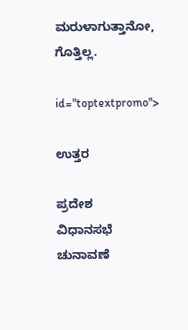ಮರುಳಾಗುತ್ತಾನೋ,
ಗೊತ್ತಿಲ್ಲ.

id="toptextpromo">

ಉತ್ತರ

ಪ್ರದೇಶ
ವಿಧಾನಸಭೆ
ಚುನಾವಣೆ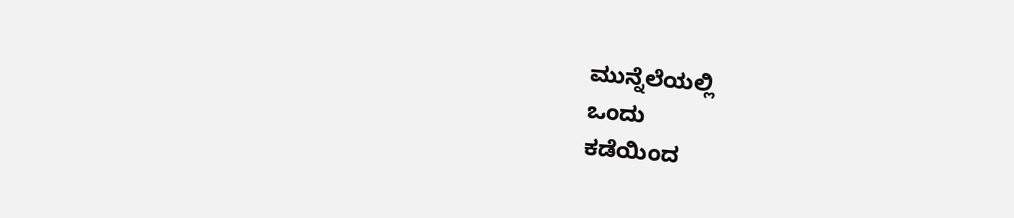ಮುನ್ನೆಲೆಯಲ್ಲಿ
ಒಂದು
ಕಡೆಯಿಂದ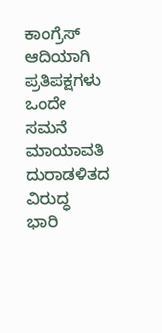ಕಾಂಗ್ರೆಸ್
ಆದಿಯಾಗಿ
ಪ್ರತಿಪಕ್ಷಗಳು
ಒಂದೇ
ಸಮನೆ
ಮಾಯಾವತಿ
ದುರಾಡಳಿತದ
ವಿರುದ್ಧ
ಭಾರಿ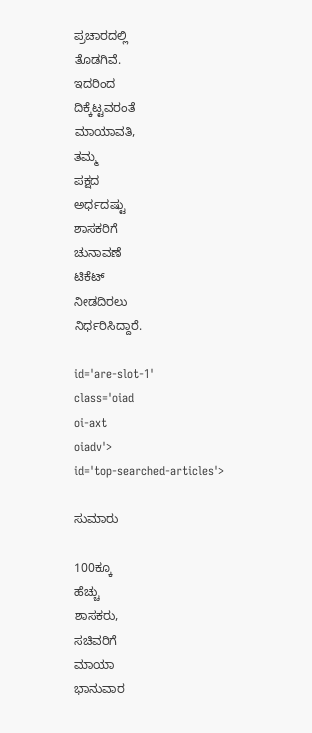ಪ್ರಚಾರದಲ್ಲಿ
ತೊಡಗಿವೆ.
ಇದರಿಂದ
ದಿಕ್ಕೆಟ್ಟವರಂತೆ
ಮಾಯಾವತಿ,
ತಮ್ಮ
ಪಕ್ಷದ
ಅರ್ಧದಷ್ಟು
ಶಾಸಕರಿಗೆ
ಚುನಾವಣೆ
ಟಿಕೆಟ್
ನೀಡದಿರಲು
ನಿರ್ಧರಿಸಿದ್ದಾರೆ.

id='are-slot-1'
class='oiad
oi-axt
oiadv'>
id='top-searched-articles'>

ಸುಮಾರು

100ಕ್ಕೂ
ಹೆಚ್ಚು
ಶಾಸಕರು,
ಸಚಿವರಿಗೆ
ಮಾಯಾ
ಭಾನುವಾರ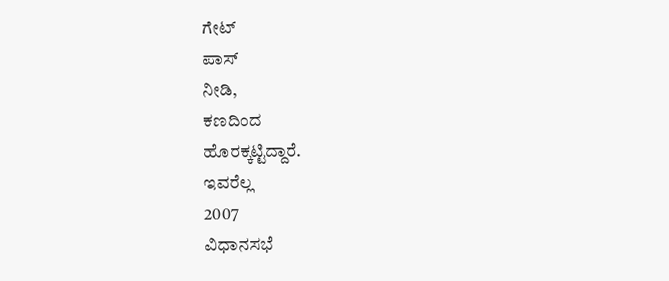ಗೇಟ್
ಪಾಸ್
ನೀಡಿ,
ಕಣದಿಂದ
ಹೊರಕ್ಕಟ್ಟಿದ್ದಾರೆ.
ಇವರೆಲ್ಲ
2007
ವಿಧಾನಸಭೆ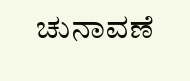ಚುನಾವಣೆ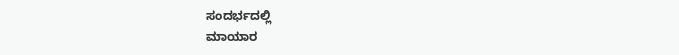ಸಂದರ್ಭದಲ್ಲಿ
ಮಾಯಾರ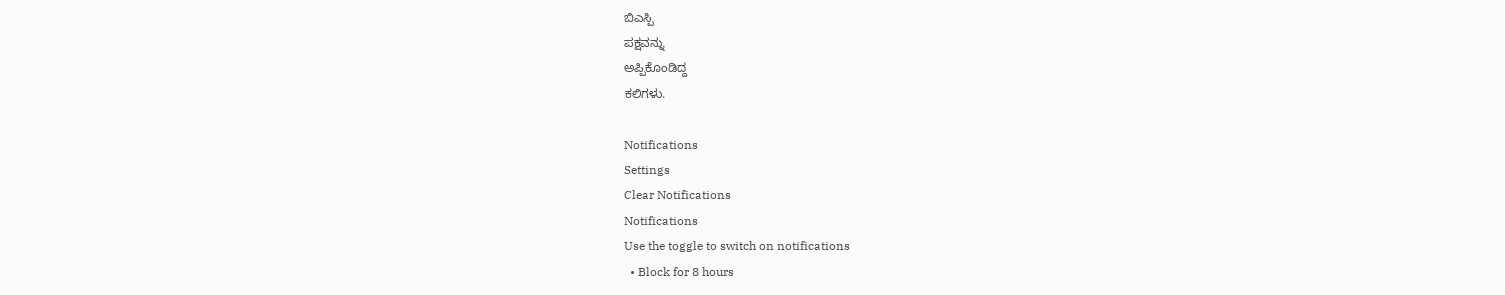ಬಿಎಸ್ಪಿ
ಪಕ್ಷವನ್ನು
ಅಪ್ಪಿಕೊಂಡಿದ್ದ
ಕಲಿಗಳು.

Notifications
Settings
Clear Notifications
Notifications
Use the toggle to switch on notifications
  • Block for 8 hours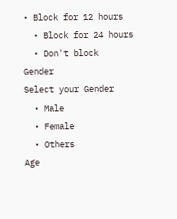• Block for 12 hours
  • Block for 24 hours
  • Don't block
Gender
Select your Gender
  • Male
  • Female
  • Others
Age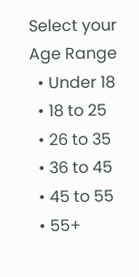Select your Age Range
  • Under 18
  • 18 to 25
  • 26 to 35
  • 36 to 45
  • 45 to 55
  • 55+